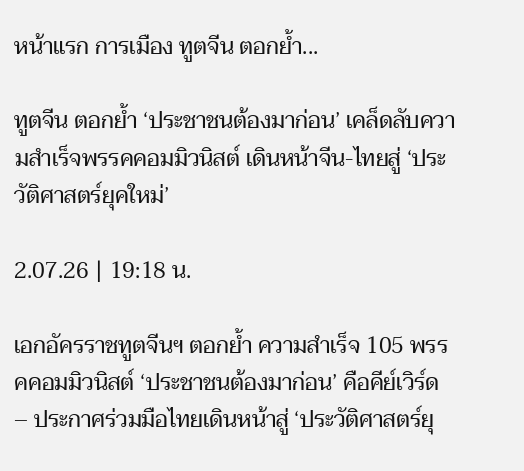หน้าแรก การเมือง ทูตจีน ตอกย้ำ...

ทูตจีน ตอกย้ำ ‘ประชาชนต้องมาก่อน’ เคล็ดลับความสำเร็จพรรคคอมมิวนิสต์ เดินหน้าจีน-ไทยสู่ ‘ประวัติศาสตร์ยุคใหม่’

2.07.26 | 19:18 น.

เอกอัครราชทูตจีนฯ ตอกย้ำ ความสำเร็จ 105 พรรคคอมมิวนิสต์ ‘ประชาชนต้องมาก่อน’ คือคีย์เวิร์ด – ประกาศร่วมมือไทยเดินหน้าสู่ ‘ประวัติศาสตร์ยุ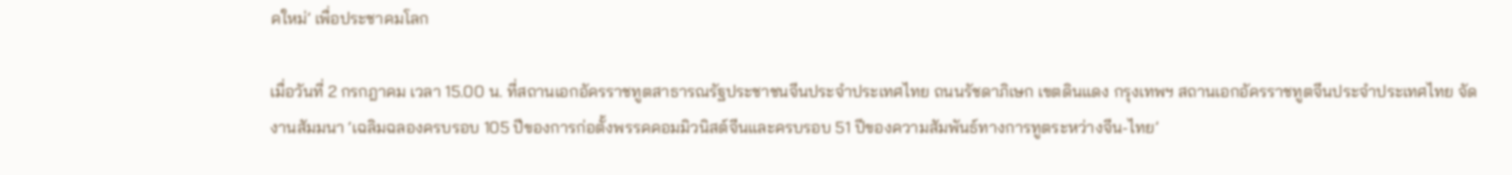คใหม่’ เพื่อประชาคมโลก

เมื่อวันที่ 2 กรกฎาคม เวลา 15.00 น. ที่สถานเอกอัครราชทูตสาธารณรัฐประชาชนจีนประจำประเทศไทย ถนนรัชดาภิเษก เขตดินแดง กรุงเทพฯ สถานเอกอัครราชทูตจีนประจำประเทศไทย จัดงานสัมมนา ‘เฉลิมฉลองครบรอบ 105 ปีของการก่อตั้งพรรคคอมมิวนิสต์จีนและครบรอบ 51 ปีของความสัมพันธ์ทางการทูตระหว่างจีน-ไทย’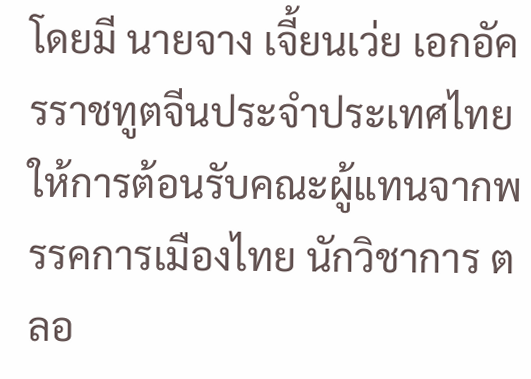โดยมี นายจาง เจี้ยนเว่ย เอกอัครราชทูตจีนประจำประเทศไทย ให้การต้อนรับคณะผู้แทนจากพรรคการเมืองไทย นักวิชาการ ตลอ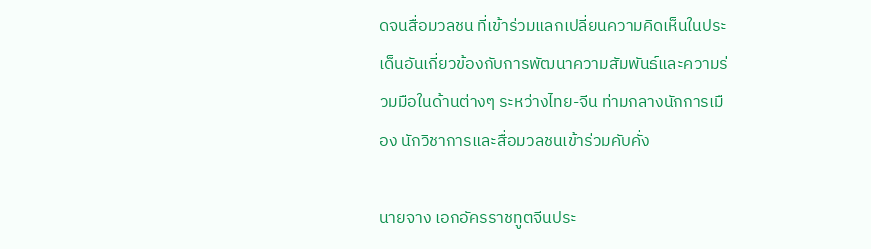ดจนสื่อมวลชน ที่เข้าร่วมแลกเปลี่ยนความคิดเห็นในประเด็นอันเกี่ยวข้องกับการพัฒนาความสัมพันธ์และความร่วมมือในด้านต่างๆ ระหว่างไทย-จีน ท่ามกลางนักการเมือง นักวิชาการและสื่อมวลชนเข้าร่วมคับคั่ง

นายจาง เอกอัครราชทูตจีนประ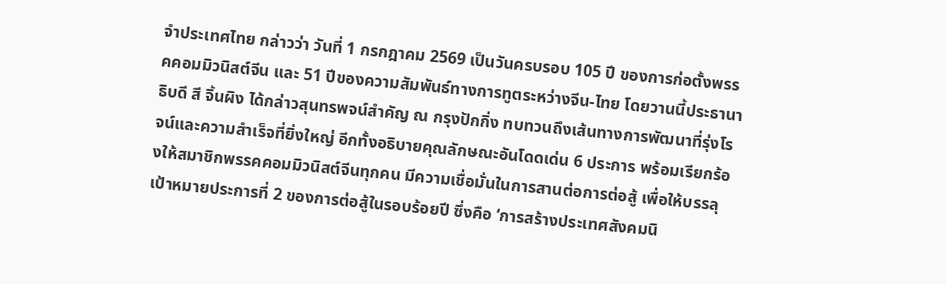จำประเทศไทย กล่าวว่า วันที่ 1 กรกฎาคม 2569 เป็นวันครบรอบ 105 ปี ของการก่อตั้งพรรคคอมมิวนิสต์จีน และ 51 ปีของความสัมพันธ์ทางการทูตระหว่างจีน-ไทย โดยวานนี้ประธานาธิบดี สี จิ้นผิง ได้กล่าวสุนทรพจน์สำคัญ ณ กรุงปักกิ่ง ทบทวนถึงเส้นทางการพัฒนาที่รุ่งโรจน์และความสำเร็จที่ยิ่งใหญ่ อีกทั้งอธิบายคุณลักษณะอันโดดเด่น 6 ประการ พร้อมเรียกร้องให้สมาชิกพรรคคอมมิวนิสต์จีนทุกคน มีความเชื่อมั่นในการสานต่อการต่อสู้ เพื่อให้บรรลุเป้าหมายประการที่ 2 ของการต่อสู้ในรอบร้อยปี ซึ่งคือ ‘การสร้างประเทศสังคมนิ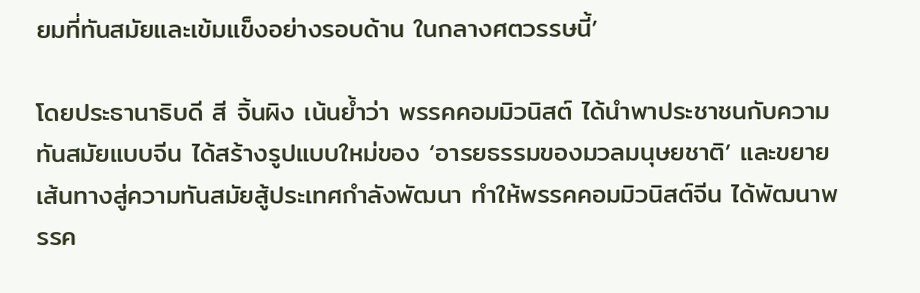ยมที่ทันสมัยและเข้มแข็งอย่างรอบด้าน ในกลางศตวรรษนี้’

โดยประธานาธิบดี สี จิ้นผิง เน้นย้ำว่า พรรคคอมมิวนิสต์ ได้นำพาประชาชนกับความทันสมัยแบบจีน ได้สร้างรูปแบบใหม่ของ ‘อารยธรรมของมวลมนุษยชาติ’ และขยายเส้นทางสู่ความทันสมัยสู้ประเทศกำลังพัฒนา ทำให้พรรคคอมมิวนิสต์จีน ได้พัฒนาพรรค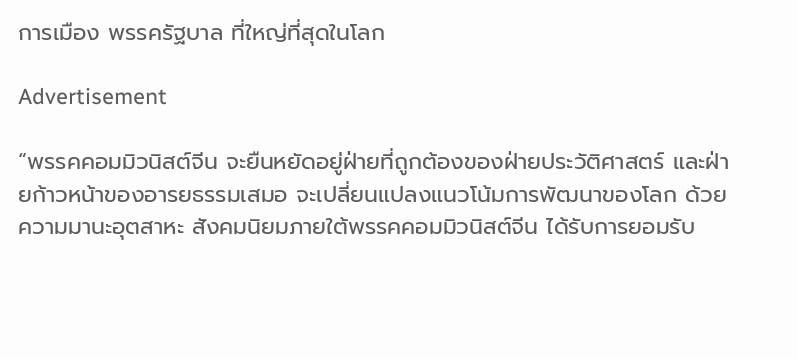การเมือง พรรครัฐบาล ที่ใหญ่ที่สุดในโลก

Advertisement

“พรรคคอมมิวนิสต์จีน จะยืนหยัดอยู่ฝ่ายที่ถูกต้องของฝ่ายประวัติศาสตร์ และฝ่ายก้าวหน้าของอารยธรรมเสมอ จะเปลี่ยนแปลงแนวโน้มการพัฒนาของโลก ด้วยความมานะอุตสาหะ สังคมนิยมภายใต้พรรคคอมมิวนิสต์จีน ได้รับการยอมรับ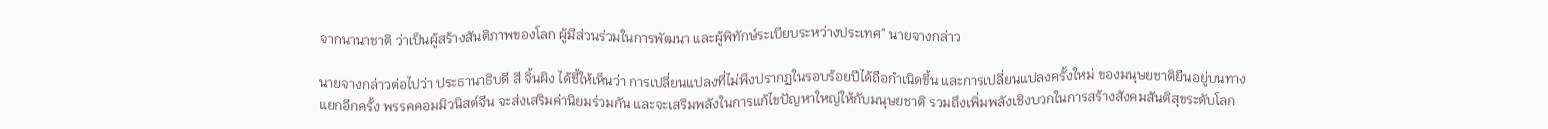จากนานาชาติ ว่าเป็นผู้สร้างสันติภาพของโลก ผู้มีส่วนร่วมในการพัฒนา และผู้พิทักษ์ระเบียบระหว่างประเทศ” นายจางกล่าว

นายจางกล่าวต่อไปว่า ประธานาธิบดี สี จิ้นผิง ได้ชี้ให้เห็นว่า การเปลี่ยนแปลงที่ไม่พึงปรากฏในรอบร้อยปีได้ถือกำเนิดขึ้น และการเปลี่ยนแปลงครั้งใหม่ ของมนุษยชาติยืนอยู่บนทางแยกอีกครั้ง พรรคคอมมิวนิสต์จีน จะส่งเสริมค่านิยมร่วมกัน และจะเสริมพลังในการแก้ไขปัญหาใหญ่ให้กับมนุษยชาติ รวมถึงเพิ่มพลังเชิงบวกในการสร้างสังคมสันติสุขระดับโลก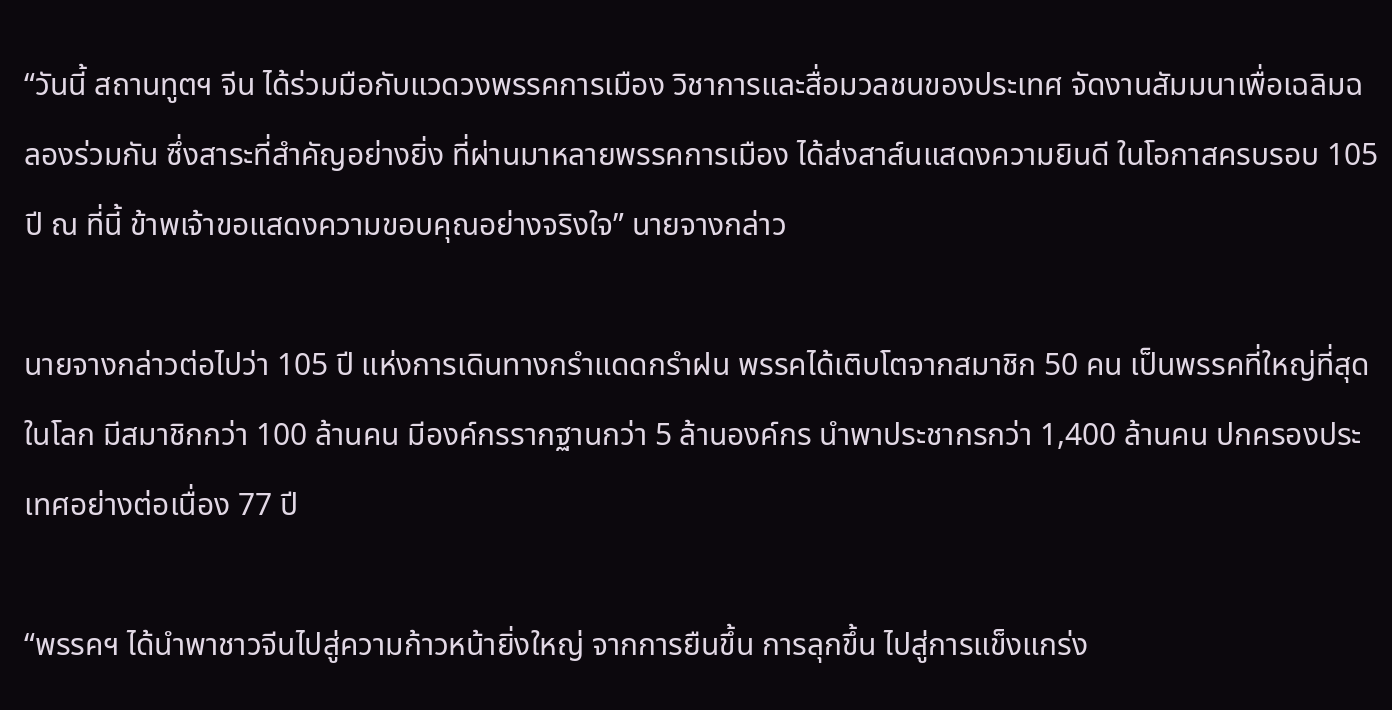“วันนี้ สถานทูตฯ จีน ได้ร่วมมือกับแวดวงพรรคการเมือง วิชาการและสื่อมวลชนของประเทศ จัดงานสัมมนาเพื่อเฉลิมฉลองร่วมกัน ซึ่งสาระที่สำคัญอย่างยิ่ง ที่ผ่านมาหลายพรรคการเมือง ได้ส่งสาส์นแสดงความยินดี ในโอกาสครบรอบ 105 ปี ณ ที่นี้ ข้าพเจ้าขอแสดงความขอบคุณอย่างจริงใจ” นายจางกล่าว

นายจางกล่าวต่อไปว่า 105 ปี แห่งการเดินทางกรำแดดกรำฝน พรรคได้เติบโตจากสมาชิก 50 คน เป็นพรรคที่ใหญ่ที่สุดในโลก มีสมาชิกกว่า 100 ล้านคน มีองค์กรรากฐานกว่า 5 ล้านองค์กร นำพาประชากรกว่า 1,400 ล้านคน ปกครองประเทศอย่างต่อเนื่อง 77 ปี

“พรรคฯ ได้นำพาชาวจีนไปสู่ความก้าวหน้ายิ่งใหญ่ จากการยืนขึ้น การลุกขึ้น ไปสู่การแข็งแกร่ง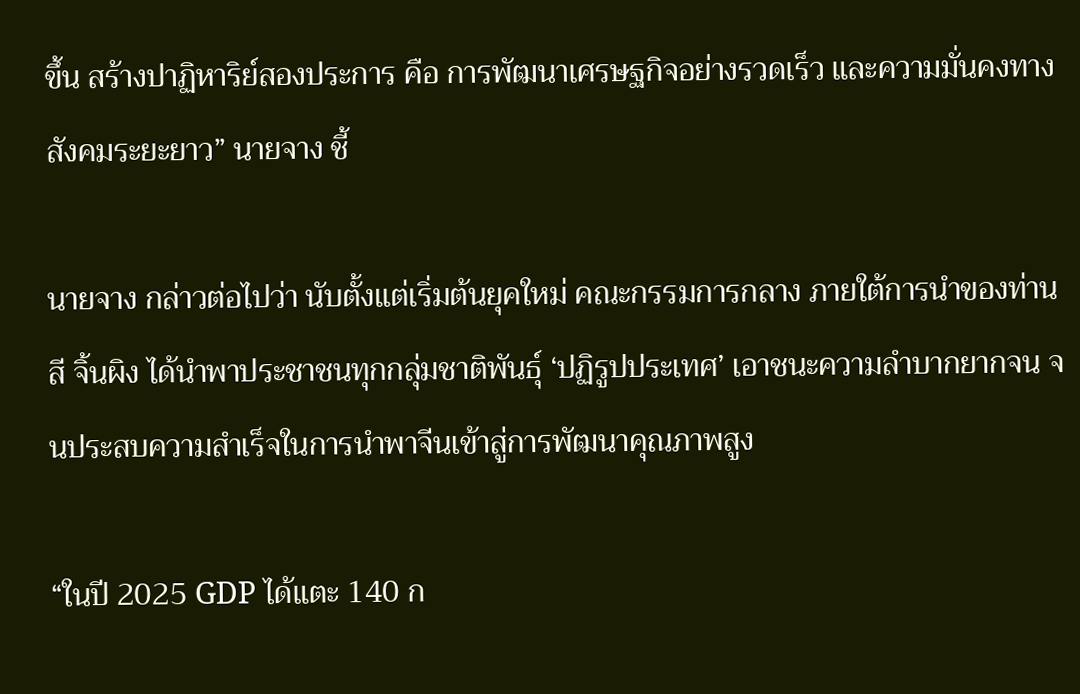ขึ้น สร้างปาฏิหาริย์สองประการ คือ การพัฒนาเศรษฐกิจอย่างรวดเร็ว และความมั่นคงทางสังคมระยะยาว” นายจาง ชี้

นายจาง กล่าวต่อไปว่า นับตั้งแต่เริ่มต้นยุคใหม่ คณะกรรมการกลาง ภายใต้การนำของท่าน สี จิ้นผิง ได้นำพาประชาชนทุกกลุ่มชาติพันธุ์ ‘ปฏิรูปประเทศ’ เอาชนะความลำบากยากจน จนประสบความสำเร็จในการนำพาจีนเข้าสู่การพัฒนาคุณภาพสูง

“ในปี 2025 GDP ได้แตะ 140 ก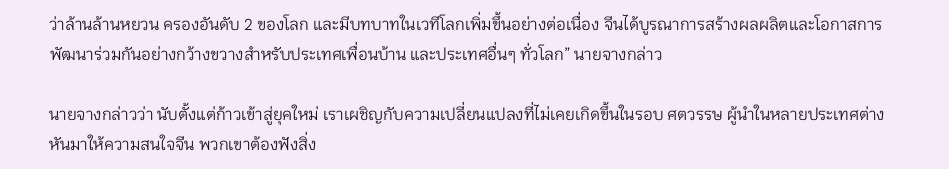ว่าล้านล้านหยวน ครองอันดับ 2 ของโลก และมีบทบาทในเวทีโลกเพิ่มขึ้นอย่างต่อเนื่อง จีนได้บูรณาการสร้างผลผลิตและโอกาสการพัฒนาร่วมกันอย่างกว้างขวางสำหรับประเทศเพื่อนบ้าน และประเทศอื่นๆ ทั่วโลก” นายจางกล่าว

นายจางกล่าวว่า นับตั้งแต่ก้าวเข้าสู่ยุคใหม่ เราเผชิญกับความเปลี่ยนแปลงที่ไม่เคยเกิดขึ้นในรอบ ศตวรรษ ผู้นำในหลายประเทศต่างหันมาให้ความสนใจจีน พวกเขาต้องฟังสิ่ง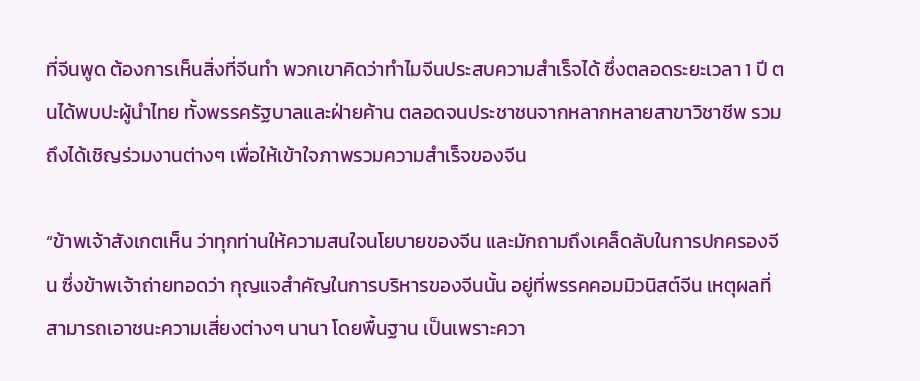ที่จีนพูด ต้องการเห็นสิ่งที่จีนทำ พวกเขาคิดว่าทำไมจีนประสบความสำเร็จได้ ซึ่งตลอดระยะเวลา 1 ปี ตนได้พบปะผู้นำไทย ทั้งพรรครัฐบาลและฝ่ายค้าน ตลอดจนประชาชนจากหลากหลายสาขาวิชาชีพ รวมถึงได้เชิญร่วมงานต่างๆ เพื่อให้เข้าใจภาพรวมความสำเร็จของจีน

“ข้าพเจ้าสังเกตเห็น ว่าทุกท่านให้ความสนใจนโยบายของจีน และมักถามถึงเคล็ดลับในการปกครองจีน ซึ่งข้าพเจ้าถ่ายทอดว่า กุญแจสำคัญในการบริหารของจีนนั้น อยู่ที่พรรคคอมมิวนิสต์จีน เหตุผลที่สามารถเอาชนะความเสี่ยงต่างๆ นานา โดยพื้นฐาน เป็นเพราะควา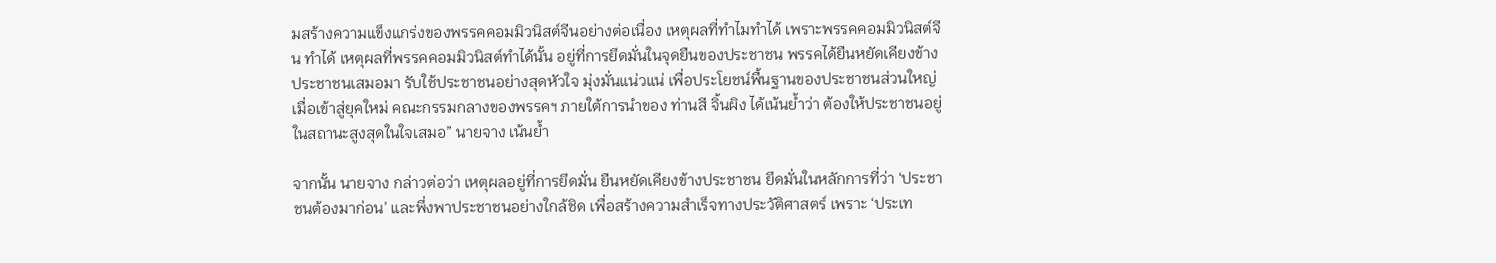มสร้างความแข็งแกร่งของพรรคคอมมิวนิสต์จีนอย่างต่อเนื่อง เหตุผลที่ทำไมทำได้ เพราะพรรคคอมมิวนิสต์จีน ทำได้ เหตุผลที่พรรคคอมมิวนิสต์ทำได้นั้น อยู่ที่การยึดมั่นในจุดยืนของประชาชน พรรคได้ยืนหยัดเคียงข้างประชาชนเสมอมา รับใช้ประชาชนอย่างสุดหัวใจ มุ่งมั่นแน่วแน่ เพื่อประโยชน์พื้นฐานของประชาชนส่วนใหญ่ เมื่อเข้าสู่ยุคใหม่ คณะกรรมกลางของพรรคฯ ภายใต้การนำของ ท่านสี จิ้นผิง ได้เน้นย้ำว่า ต้องให้ประชาชนอยู่ในสถานะสูงสุดในใจเสมอ” นายจาง เน้นย้ำ

จากนั้น นายจาง กล่าวต่อว่า เหตุผลอยู่ที่การยึดมั่น ยืนหยัดเคียงข้างประชาชน ยึดมั่นในหลักการที่ว่า ‘ประชาชนต้องมาก่อน’ และพึ่งพาประชาชนอย่างใกล้ชิด เพื่อสร้างความสำเร็จทางประวัติศาสตร์ เพราะ ‘ประเท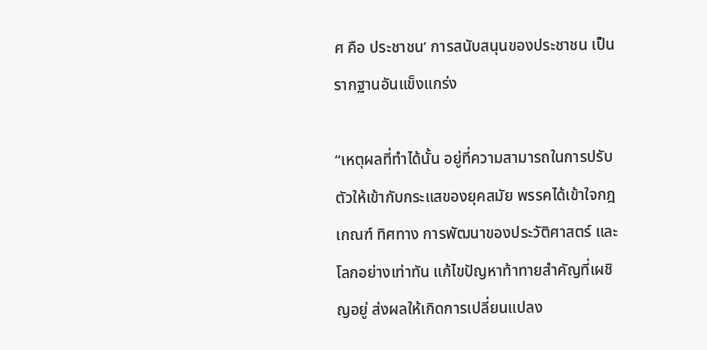ศ คือ ประชาชน’ การสนับสนุนของประชาชน เป็นรากฐานอันแข็งแกร่ง

“เหตุผลที่ทำได้นั้น อยู่ที่ความสามารถในการปรับตัวให้เข้ากับกระแสของยุคสมัย พรรคได้เข้าใจกฎเกณฑ์ ทิศทาง การพัฒนาของประวัติศาสตร์ และโลกอย่างเท่าทัน แก้ไขปัญหาท้าทายสำคัญที่เผชิญอยู่ ส่งผลให้เกิดการเปลี่ยนแปลง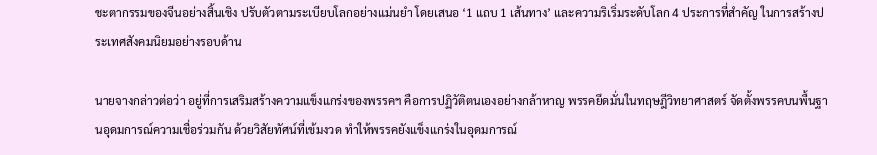ชะตากรรมของจีนอย่างสิ้นเชิง ปรับตัวตามระเบียบโลกอย่างแม่นยำ โดยเสนอ ‘1 แถบ 1 เส้นทาง’ และความริเริ่มระดับโลก 4 ประการที่สำคัญ ในการสร้างประเทศสังคมนิยมอย่างรอบด้าน

นายจางกล่าวต่อว่า อยู่ที่การเสริมสร้างความแข็งแกร่งของพรรคฯ คือการปฏิวัติตนเองอย่างกล้าหาญ พรรคยึดมั่นในทฤษฎีวิทยาศาสตร์ จัดตั้งพรรคบนพื้นฐานอุดมการณ์ความเชื่อร่วมกัน ด้วยวิสัยทัศน์ที่เข้มงวด ทำให้พรรคยังแข็งแกร่งในอุดมการณ์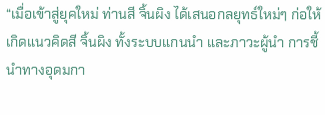“เมื่อเข้าสู่ยุคใหม่ ท่านสี จิ้นผิง ได้เสนอกลยุทธ์ใหม่ๆ ก่อให้เกิดแนวคิดสี จิ้นผิง ทั้งระบบแกนนำ และภาวะผู้นำ การชี้นำทางอุดมกา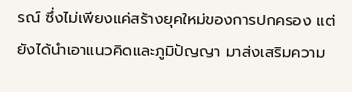รณ์ ซึ่งไม่เพียงแค่สร้างยุคใหม่ของการปกครอง แต่ยังได้นำเอาแนวคิดและภูมิปัญญา มาส่งเสริมความ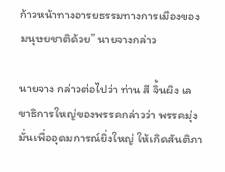ก้าวหน้าทางอารยธรรมทางการเมืองของมนุษยชาติด้วย” นายจางกล่าว

นายจาง กล่าวต่อไปว่า ท่าน สี จิ้นผิง เลขาธิการใหญ่ของพรรคกล่าวว่า พรรคมุ่งมั่นเพื่ออุดมการณ์ยิ่งใหญ่ ให้เกิดสันติภา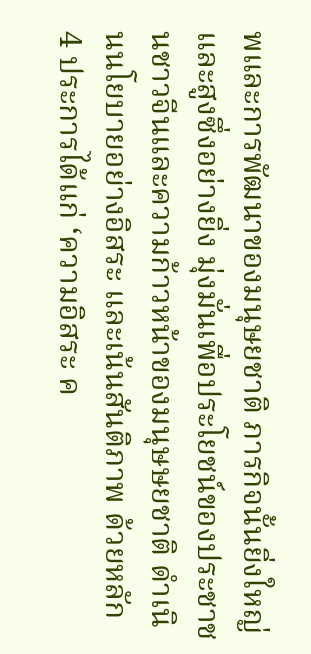พและการพัฒนาของมนุษยชาติ ภารกิจนั้นยิ่งใหญ่และสูงซึ่งอย่างยิ่ง มุ่งมั่นเพื่อประโยชน์ของประชาชนชาวจีนและความก้าวหน้าของมนุษษยชาติ ดำเนินนโยบายอย่างอิสระ และเน้นสันติภาพ ด้วยหลัก 4 ประการได้แก่ ‘ความอิสระ ค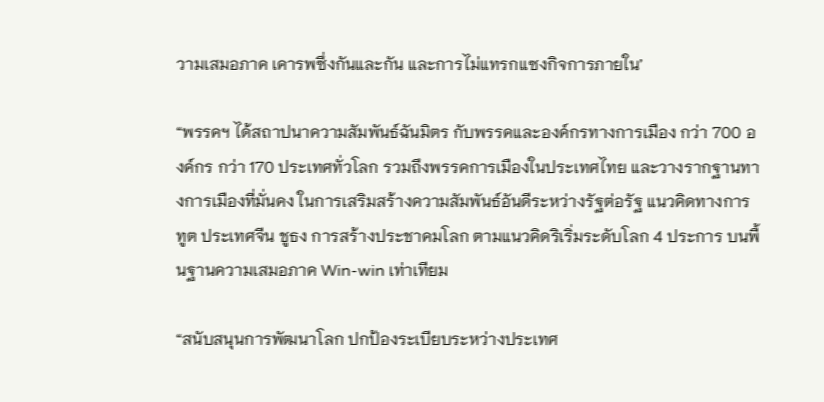วามเสมอภาค เคารพซึ่งกันและกัน และการไม่แทรกแซงกิจการภายใน’

“พรรคฯ ได้สถาปนาความสัมพันธ์ฉันมิตร กับพรรคและองค์กรทางการเมือง กว่า 700 องค์กร กว่า 170 ประเทศทั่วโลก รวมถึงพรรคการเมืองในประเทศไทย และวางรากฐานทางการเมืองที่มั่นคง ในการเสริมสร้างความสัมพันธ์อันดีระหว่างรัฐต่อรัฐ แนวคิดทางการทูต ประเทศจีน ชูธง การสร้างประชาคมโลก ตามแนวคิดริเริ่มระดับโลก 4 ประการ บนพื้นฐานความเสมอภาค Win-win เท่าเทียม

“สนับสนุนการพัฒนาโลก ปกป้องระเบียบระหว่างประเทศ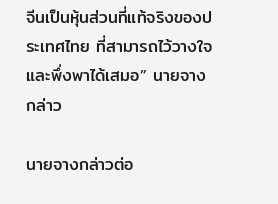จีนเป็นหุ้นส่วนที่แท้จริงของประเทศไทย ที่สามารถไว้วางใจและพึ่งพาได้เสมอ” นายจางกล่าว

นายจางกล่าวต่อ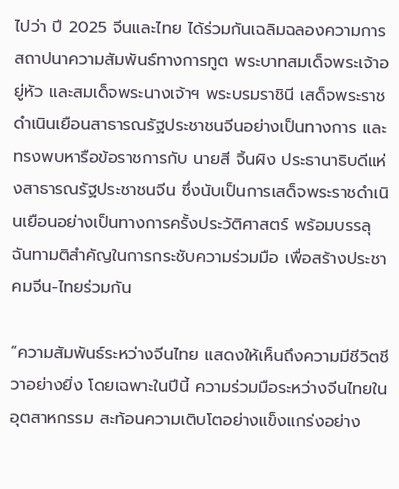ไปว่า ปี 2025 จีนและไทย ได้ร่วมกันเฉลิมฉลองความการสถาปนาความสัมพันธ์ทางการทูต พระบาทสมเด็จพระเจ้าอยู่หัว และสมเด็จพระนางเจ้าฯ พระบรมราชินี เสด็จพระราชดำเนินเยือนสาธารณรัฐประชาชนจีนอย่างเป็นทางการ และทรงพบหารือข้อราชการกับ นายสี จิ้นผิง ประธานาธิบดีแห่งสาธารณรัฐประชาชนจีน ซึ่งนับเป็นการเสด็จพระราชดำเนินเยือนอย่างเป็นทางการครั้งประวัติศาสตร์ พร้อมบรรลุฉันทามติสำคัญในการกระชับความร่วมมือ เพื่อสร้างประชาคมจีน-ไทยร่วมกัน

“ความสัมพันธ์ระหว่างจีนไทย แสดงให้เห็นถึงความมีชีวิตชีวาอย่างยิ่ง โดยเฉพาะในปีนี้ ความร่วมมือระหว่างจีนไทยในอุตสาหกรรม สะท้อนความเติบโตอย่างแข็งแกร่งอย่าง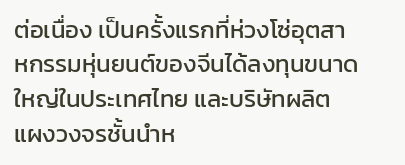ต่อเนื่อง เป็นครั้งแรกที่ห่วงโซ่อุตสาหกรรมหุ่นยนต์ของจีนได้ลงทุนขนาดใหญ่ในประเทศไทย และบริษัทผลิตแผงวงจรชั้นนำห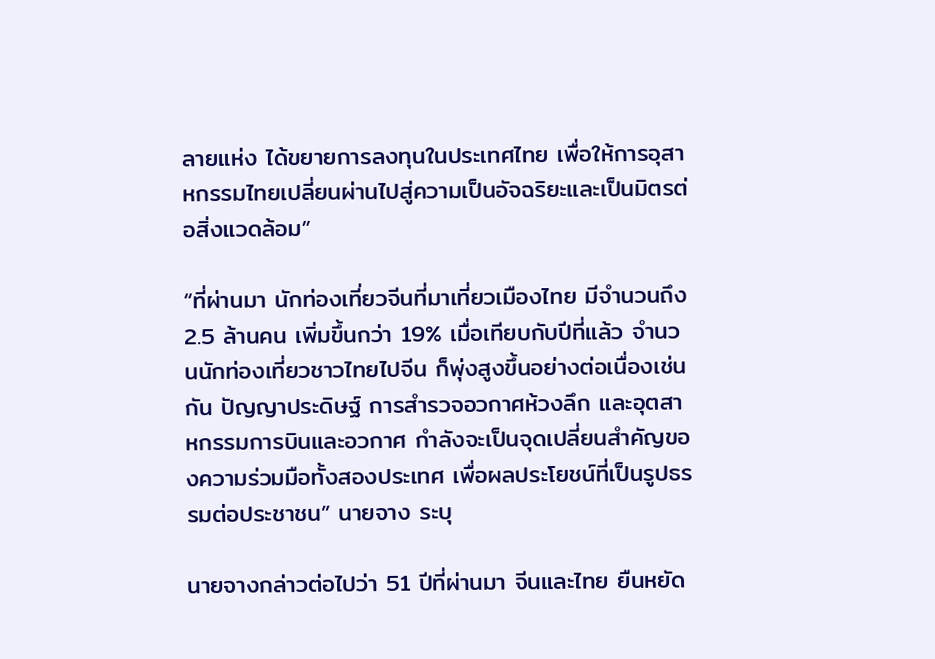ลายแห่ง ได้ขยายการลงทุนในประเทศไทย เพื่อให้การอุสาหกรรมไทยเปลี่ยนผ่านไปสู่ความเป็นอัจฉริยะและเป็นมิตรต่อสิ่งแวดล้อม”

“ที่ผ่านมา นักท่องเที่ยวจีนที่มาเที่ยวเมืองไทย มีจำนวนถึง 2.5 ล้านคน เพิ่มขึ้นกว่า 19% เมื่อเทียบกับปีที่แล้ว จำนวนนักท่องเที่ยวชาวไทยไปจีน ก็พุ่งสูงขึ้นอย่างต่อเนื่องเช่นกัน ปัญญาประดิษฐ์ การสำรวจอวกาศห้วงลึก และอุตสาหกรรมการบินและอวกาศ กำลังจะเป็นจุดเปลี่ยนสำคัญของความร่วมมือทั้งสองประเทศ เพื่อผลประโยชน์ที่เป็นรูปธรรมต่อประชาชน” นายจาง ระบุ

นายจางกล่าวต่อไปว่า 51 ปีที่ผ่านมา จีนและไทย ยืนหยัด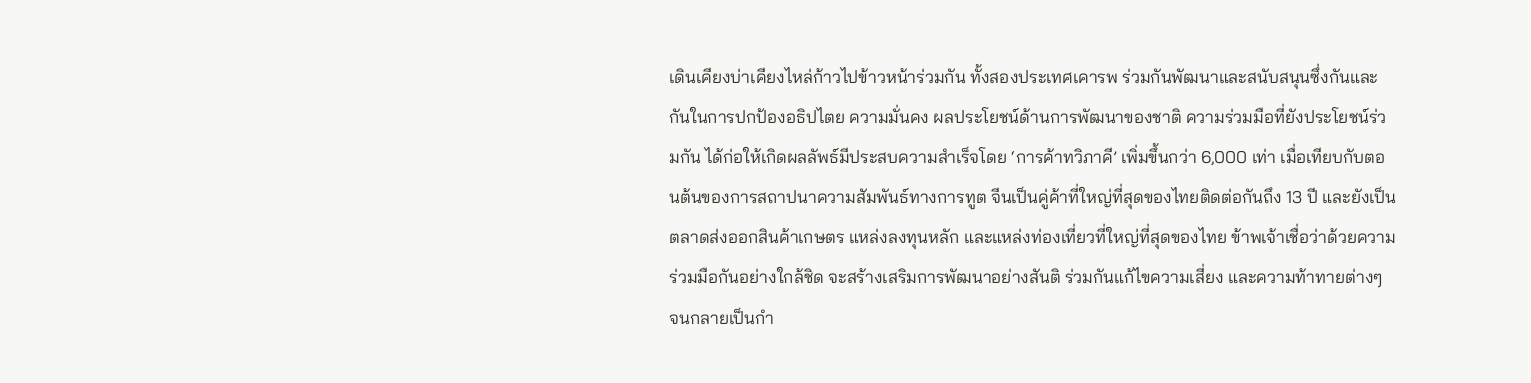เดินเคียงบ่าเคียงไหล่ก้าวไปข้าวหน้าร่วมกัน ทั้งสองประเทศเคารพ ร่วมกันพัฒนาและสนับสนุนซึ่งกันและกันในการปกป้องอธิปไตย ความมั่นคง ผลประโยชน์ด้านการพัฒนาของชาติ ความร่วมมือที่ยังประโยชน์ร่วมกัน ได้ก่อให้เกิดผลลัพธ์มีประสบความสำเร็จโดย ‘การค้าทวิภาคี’ เพิ่มขึ้นกว่า 6,000 เท่า เมื่อเทียบกับตอนต้นของการสถาปนาความสัมพันธ์ทางการทูต จีนเป็นคู่ค้าที่ใหญ่ที่สุดของไทยติดต่อกันถึง 13 ปี และยังเป็นตลาดส่งออกสินค้าเกษตร แหล่งลงทุนหลัก และแหล่งท่องเที่ยวที่ใหญ่ที่สุดของไทย ข้าพเจ้าเชื่อว่าด้วยความร่วมมือกันอย่างใกล้ชิด จะสร้างเสริมการพัฒนาอย่างสันติ ร่วมกันแก้ไขความเสี่ยง และความท้าทายต่างๆ จนกลายเป็นกำ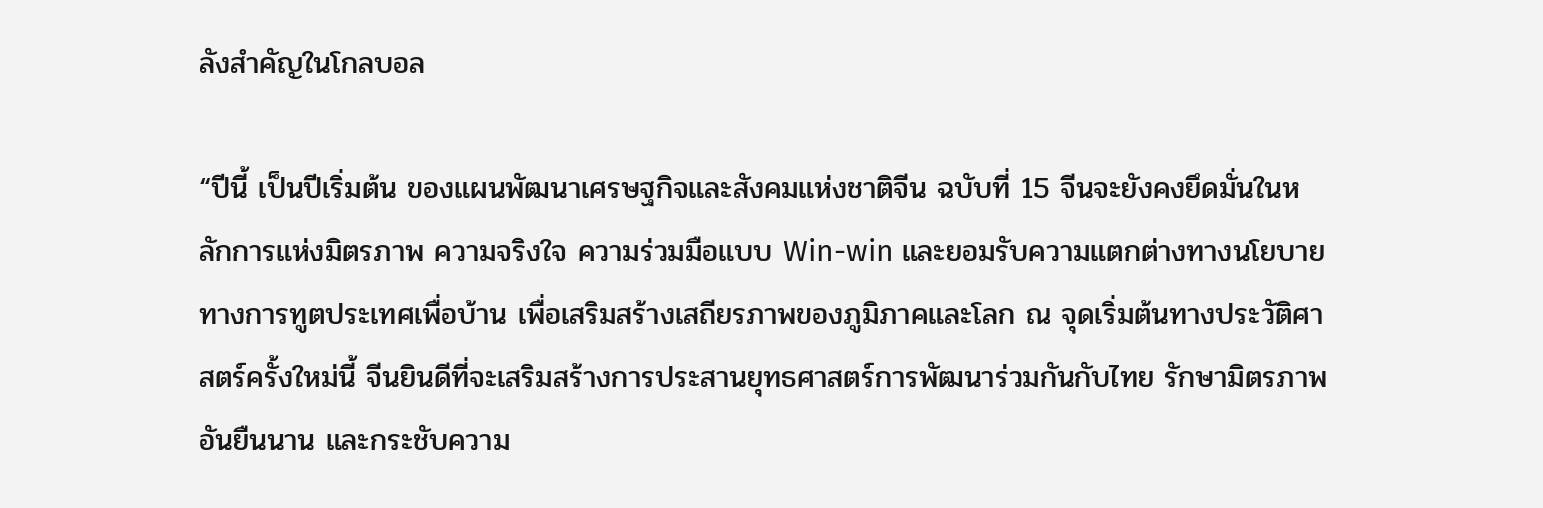ลังสำคัญในโกลบอล

“ปีนี้ เป็นปีเริ่มต้น ของแผนพัฒนาเศรษฐกิจและสังคมแห่งชาติจีน ฉบับที่ 15 จีนจะยังคงยึดมั่นในหลักการแห่งมิตรภาพ ความจริงใจ ความร่วมมือแบบ Win-win และยอมรับความแตกต่างทางนโยบายทางการทูตประเทศเพื่อบ้าน เพื่อเสริมสร้างเสถียรภาพของภูมิภาคและโลก ณ จุดเริ่มต้นทางประวัติศาสตร์ครั้งใหม่นี้ จีนยินดีที่จะเสริมสร้างการประสานยุทธศาสตร์การพัฒนาร่วมกันกับไทย รักษามิตรภาพอันยืนนาน และกระชับความ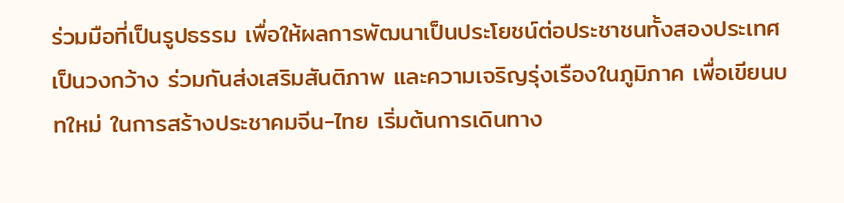ร่วมมือที่เป็นรูปธรรม เพื่อให้ผลการพัฒนาเป็นประโยชน์ต่อประชาชนทั้งสองประเทศเป็นวงกว้าง ร่วมกันส่งเสริมสันติภาพ และความเจริญรุ่งเรืองในภูมิภาค เพื่อเขียนบทใหม่ ในการสร้างประชาคมจีน-ไทย เริ่มต้นการเดินทาง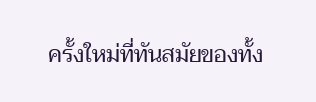ครั้งใหม่ที่ทันสมัยของทั้ง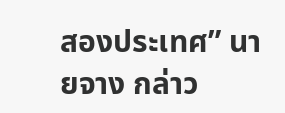สองประเทศ” นายจาง กล่าว